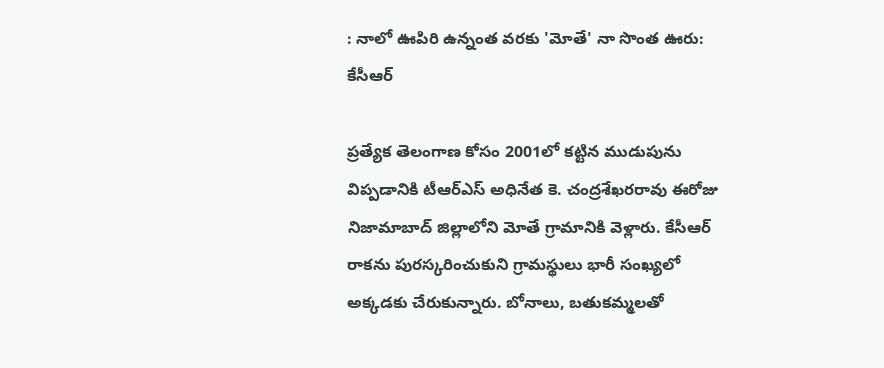: నాలో ఊపిరి ఉన్నంత వరకు 'మోతే' నా సొంత ఊరు: కేసీఆర్

ప్రత్యేక తెలంగాణ కోసం 2001లో కట్టిన ముడుపును విప్పడానికి టీఆర్ఎస్ అధినేత కె. చంద్రశేఖరరావు ఈరోజు నిజామాబాద్ జిల్లాలోని మోతే గ్రామానికి వెళ్లారు. కేసీఆర్ రాకను పురస్కరించుకుని గ్రామస్థులు భారీ సంఖ్యలో అక్కడకు చేరుకున్నారు. బోనాలు, బతుకమ్మలతో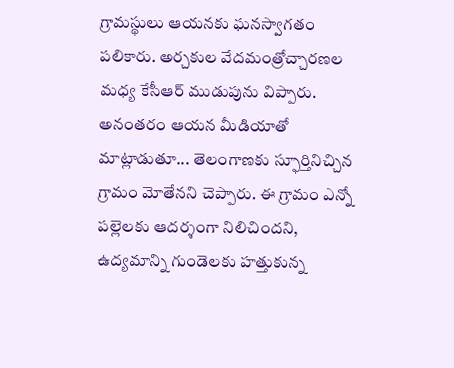గ్రామస్థులు ఆయనకు ఘనస్వాగతం పలికారు. అర్చకుల వేదమంత్రోచ్చారణల మధ్య కేసీఆర్ ముడుపును విప్పారు. అనంతరం ఆయన మీడియాతో మాట్లాడుతూ... తెలంగాణకు స్ఫూర్తినిచ్చిన గ్రామం మోతేనని చెప్పారు. ఈ గ్రామం ఎన్నో పల్లెలకు ఆదర్శంగా నిలిచిందని, ఉద్యమాన్ని గుండెలకు హత్తుకున్న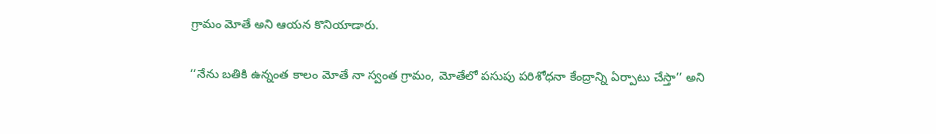గ్రామం మోతే అని ఆయన కొనియాడారు.

‘‘నేను బతికి ఉన్నంత కాలం మోతే నా స్వంత గ్రామం, మోతేలో పసుపు పరిశోధనా కేంద్రాన్ని ఏర్పాటు చేస్తా’’ అని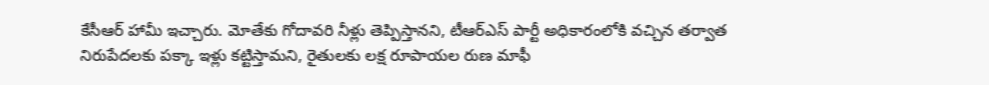కేసీఆర్ హామీ ఇచ్చారు. మోతేకు గోదావరి నీళ్లు తెప్పిస్తానని, టీఆర్ఎస్ పార్టీ అధికారంలోకి వచ్చిన తర్వాత నిరుపేదలకు పక్కా ఇళ్లు కట్టిస్తామని, రైతులకు లక్ష రూపాయల రుణ మాఫీ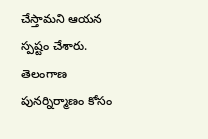చేస్తామని ఆయన స్పష్టం చేశారు. తెలంగాణ పునర్నిర్మాణం కోసం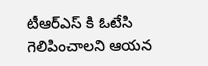టీఆర్ఎస్ కి ఓటేసి గెలిపించాలని ఆయన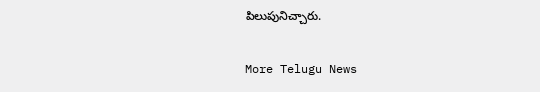పిలుపునిచ్చారు.

More Telugu News